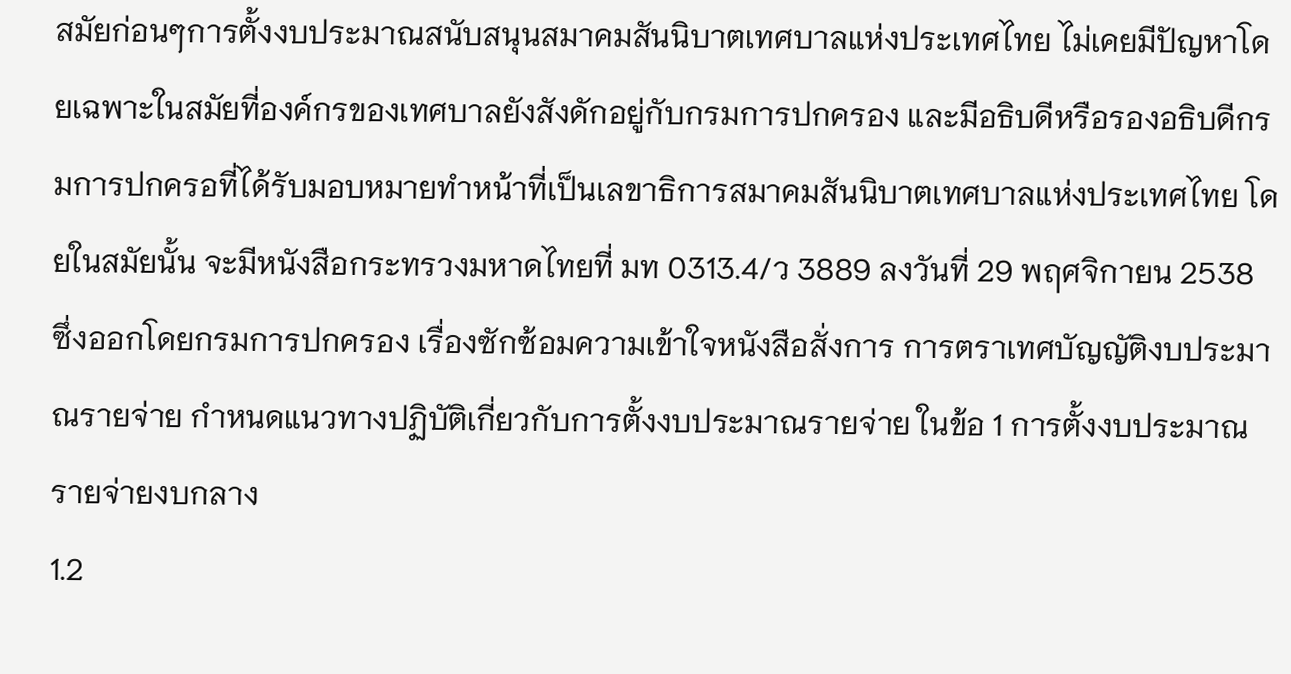สมัยก่อนๆการตั้งงบประมาณสนับสนุนสมาคมสันนิบาตเทศบาลแห่งประเทศไทย ไม่เคยมีปัญหาโดยเฉพาะในสมัยที่องค์กรของเทศบาลยังสังดักอยู่กับกรมการปกครอง และมีอธิบดีหรือรองอธิบดีกรมการปกครอที่ได้รับมอบหมายทำหน้าที่เป็นเลขาธิการสมาคมสันนิบาตเทศบาลแห่งประเทศไทย โดยในสมัยนั้น จะมีหนังสือกระทรวงมหาดไทยที่ มท 0313.4/ว 3889 ลงวันที่ 29 พฤศจิกายน 2538 ซึ่งออกโดยกรมการปกครอง เรื่องซักซ้อมความเข้าใจหนังสือสั่งการ การตราเทศบัญญัติงบประมาณรายจ่าย กำหนดแนวทางปฏิบัติเกี่ยวกับการตั้งงบประมาณรายจ่าย ในข้อ 1 การตั้งงบประมาณรายจ่ายงบกลาง
1.2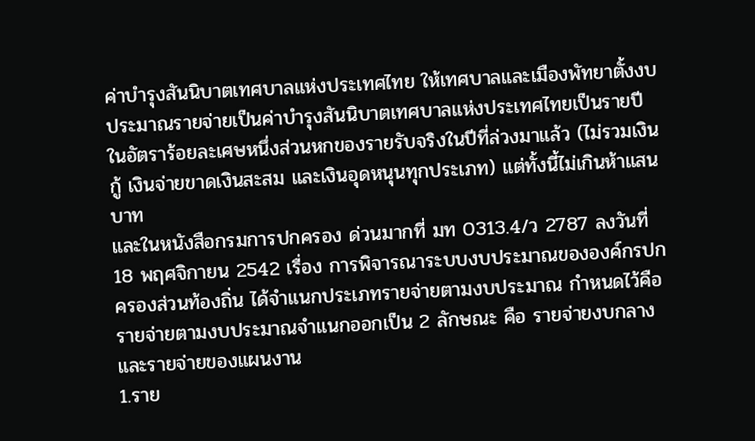ค่าบำรุงสันนิบาตเทศบาลแห่งประเทศไทย ให้เทศบาลและเมืองพัทยาตั้งงบประมาณรายจ่ายเป็นค่าบำรุงสันนิบาตเทศบาลแห่งประเทศไทยเป็นรายปี ในอัตราร้อยละเศษหนึ่งส่วนหกของรายรับจริงในปีที่ล่วงมาแล้ว (ไม่รวมเงินกู้ เงินจ่ายขาดเงินสะสม และเงินอุดหนุนทุกประเภท) แต่ทั้งนี้ไม่เกินห้าแสนบาท
และในหนังสือกรมการปกครอง ด่วนมากที่ มท 0313.4/ว 2787 ลงวันที่ 18 พฤศจิกายน 2542 เรื่อง การพิจารณาระบบงบประมาณขององค์กรปกครองส่วนท้องถิ่น ได้จำแนกประเภทรายจ่ายตามงบประมาณ กำหนดไว้คือ รายจ่ายตามงบประมาณจำแนกออกเป็น 2 ลักษณะ คือ รายจ่ายงบกลาง และรายจ่ายของแผนงาน
1.ราย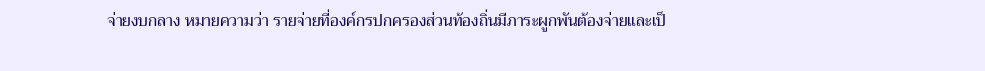จ่ายงบกลาง หมายความว่า รายจ่ายที่องค์กรปกครองส่วนท้องถิ่นมีภาระผูกพันต้องจ่ายและเป็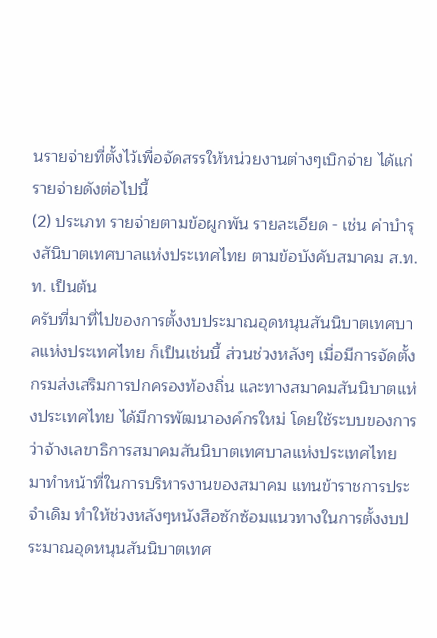นรายจ่ายที่ตั้งไว้เพื่อจัดสรรให้หน่วยงานต่างๆเบิกจ่าย ได้แก่ รายจ่ายดังต่อไปนี้
(2) ประเภท รายจ่ายตามข้อผูกพัน รายละเอียด - เช่น ค่าบำรุงสันิบาตเทศบาลแห่งประเทศไทย ตามข้อบังคับสมาคม ส.ท.ท. เป็นต้น
ครับที่มาที่ไปของการตั้งงบประมาณอุดหนุนสันนิบาตเทศบาลแห่งประเทศไทย ก็เป็นเช่นนี้ ส่วนช่วงหลังๆ เมื่อมีการจัดตั้งกรมส่งเสริมการปกครองท้องถิ่น และทางสมาคมสันนิบาตแห่งประเทศไทย ได้มีการพัฒนาองค์กรใหม่ โดยใช้ระบบของการว่าจ้างเลขาธิการสมาคมสันนิบาตเทศบาลแห่งประเทศไทย มาทำหน้าที่ในการบริหารงานของสมาคม แทนข้าราชการประจำเดิม ทำให้ช่วงหลังๆหนังสือซักซ้อมแนวทางในการตั้งงบประมาณอุดหนุนสันนิบาตเทศ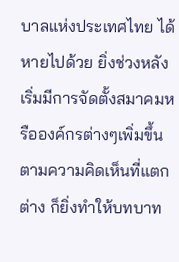บาลแห่งประเทศไทย ได้หายไปด้วย ยิ่งช่วงหลังเริ่มมีการจัดตั้งสมาคมหรือองค์กรต่างๆเพิ่มขึ้น ตามความคิดเห็นที่แตกต่าง ก็ยิ่งทำให้บทบาท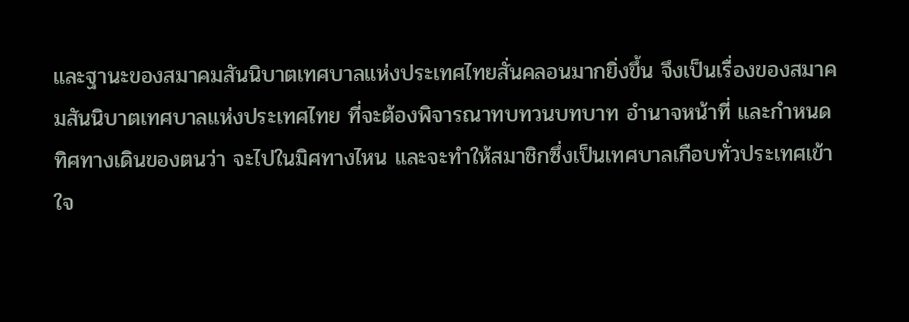และฐานะของสมาคมสันนิบาตเทศบาลแห่งประเทศไทยสั่นคลอนมากยิ่งขึ้น จึงเป็นเรื่องของสมาคมสันนิบาตเทศบาลแห่งประเทศไทย ที่จะต้องพิจารณาทบทวนบทบาท อำนาจหน้าที่ และกำหนดทิศทางเดินของตนว่า จะไปในมิศทางไหน และจะทำให้สมาชิกซึ่งเป็นเทศบาลเกือบทั่วประเทศเข้าใจ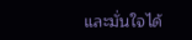และมั่นใจได้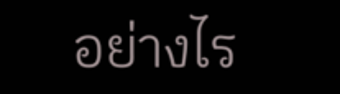อย่างไร